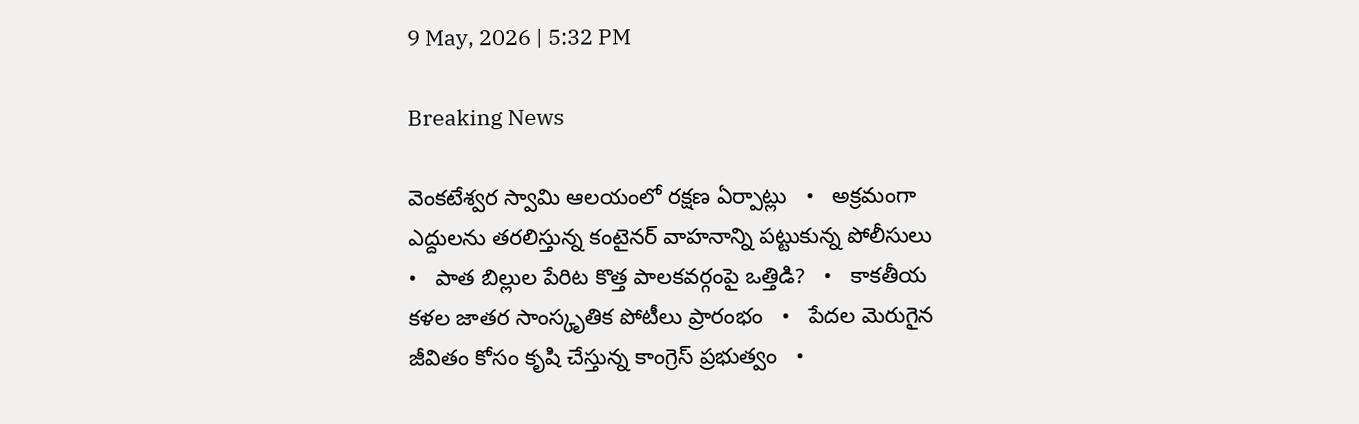9 May, 2026 | 5:32 PM

Breaking News

వెంకటేశ్వర స్వామి ఆలయంలో రక్షణ ఏర్పాట్లు   •   అక్రమంగా ఎద్దులను తరలిస్తున్న కంటైనర్ వాహనాన్ని పట్టుకున్న పోలీసులు   •   పాత బిల్లుల పేరిట కొత్త పాలకవర్గంపై ఒత్తిడి?   •   కాకతీయ కళల జాతర సాంస్కృతిక పోటీలు ప్రారంభం   •   పేదల మెరుగైన జీవితం కోసం కృషి చేస్తున్న కాంగ్రెస్ ప్రభుత్వం   •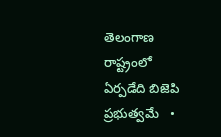తెలంగాణ రాష్ట్రంలో ఏర్పడేది బిజెపి ప్రభుత్వమే   •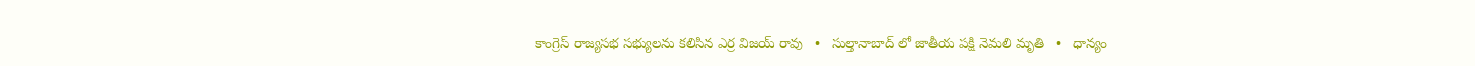కాంగ్రెస్ రాజ్యసభ సభ్యులను కలిసిన ఎర్ర విజయ్ రావు   •   సుల్తానాబాద్ లో జాతీయ పక్షి నెమలి మృతి   •   ధాన్యం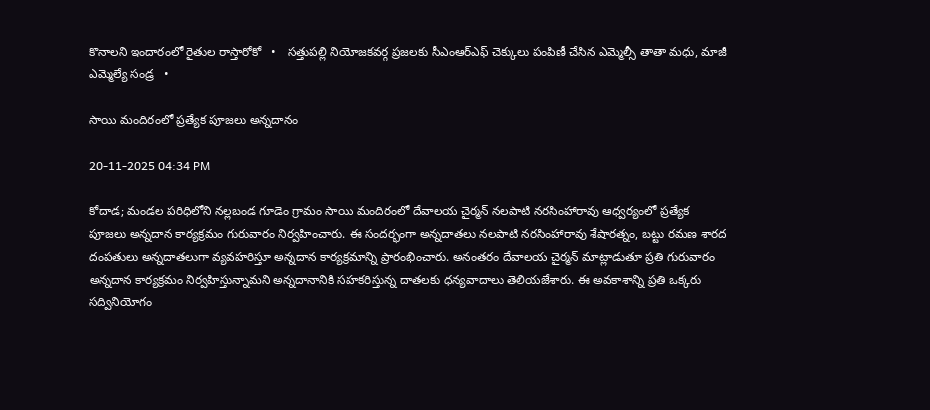కొనాలని ఇందారంలో రైతుల రాస్తారోకో   •   సత్తుపల్లి నియోజకవర్గ ప్రజలకు సీఎంఆర్ఎఫ్ చెక్కులు పంపిణీ చేసిన ఎమ్మెల్సీ తాతా మధు, మాజీ ఎమ్మెల్యే సండ్ర   •

సాయి మందిరంలో ప్రత్యేక పూజలు అన్నదానం

20-11-2025 04:34 PM

కోదాడ; మండల పరిధిలోని నల్లబండ గూడెం గ్రామం సాయి మందిరంలో దేవాలయ చైర్మన్ నలపాటి నరసింహారావు ఆధ్వర్యంలో ప్రత్యేక పూజలు అన్నదాన కార్యక్రమం గురువారం నిర్వహించారు. ఈ సందర్భంగా అన్నదాతలు నలపాటి నరసింహారావు శేషారత్నం, బట్టు రమణ శారద దంపతులు అన్నదాతలుగా వ్యవహరిస్తూ అన్నదాన కార్యక్రమాన్ని ప్రారంభించారు. అనంతరం దేవాలయ చైర్మన్ మాట్లాడుతూ ప్రతి గురువారం అన్నదాన కార్యక్రమం నిర్వహిస్తున్నామని అన్నదానానికి సహకరిస్తున్న దాతలకు ధన్యవాదాలు తెలియజేశారు. ఈ అవకాశాన్ని ప్రతి ఒక్కరు సద్వినియోగం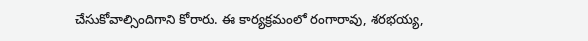చేసుకోవాల్సిందిగాని కోరారు. ఈ కార్యక్రమంలో రంగారావు, శరభయ్య,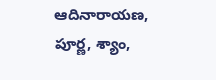ఆదినారాయణ, పూర్ణ, శ్యాం,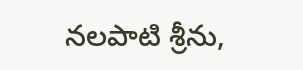నలపాటి శ్రీను,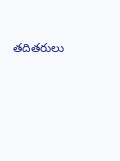తదితరులు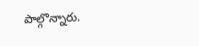పాల్గొన్నారు.